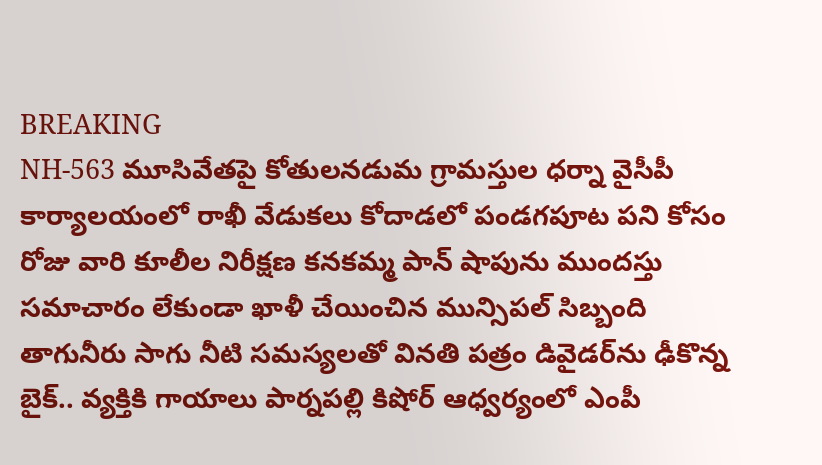BREAKING
NH-563 మూసివేతపై కోతులనడుమ గ్రామస్తుల ధర్నా వైసీపీ కార్యాలయంలో రాఖీ వేడుకలు కోదాడలో పండగపూట పని కోసం రోజు వారి కూలీల నిరీక్షణ కనకమ్మ పాన్ షాపును ముందస్తు సమాచారం లేకుండా ఖాళీ చేయించిన మున్సిపల్ సిబ్బంది తాగునీరు సాగు నీటి సమస్యలతో వినతి పత్రం డివైడర్‌ను ఢీకొన్న బైక్.. వ్యక్తికి గాయాలు పార్నపల్లి కిషోర్ ఆధ్వర్యంలో ఎంపీ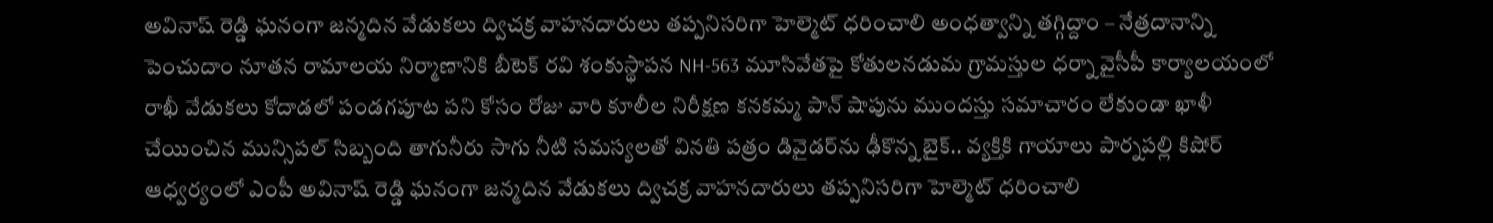అవినాష్ రెడ్డి ఘనంగా జన్మదిన వేడుకలు ద్విచక్ర వాహనదారులు తప్పనిసరిగా హెల్మెట్ ధరించాలి అంధత్వాన్ని తగ్గిద్దాం – నేత్రదానాన్ని పెంచుదాం నూతన రామాలయ నిర్మాణానికి బీటెక్ రవి శంకుస్థాపన NH-563 మూసివేతపై కోతులనడుమ గ్రామస్తుల ధర్నా వైసీపీ కార్యాలయంలో రాఖీ వేడుకలు కోదాడలో పండగపూట పని కోసం రోజు వారి కూలీల నిరీక్షణ కనకమ్మ పాన్ షాపును ముందస్తు సమాచారం లేకుండా ఖాళీ చేయించిన మున్సిపల్ సిబ్బంది తాగునీరు సాగు నీటి సమస్యలతో వినతి పత్రం డివైడర్‌ను ఢీకొన్న బైక్.. వ్యక్తికి గాయాలు పార్నపల్లి కిషోర్ ఆధ్వర్యంలో ఎంపీ అవినాష్ రెడ్డి ఘనంగా జన్మదిన వేడుకలు ద్విచక్ర వాహనదారులు తప్పనిసరిగా హెల్మెట్ ధరించాలి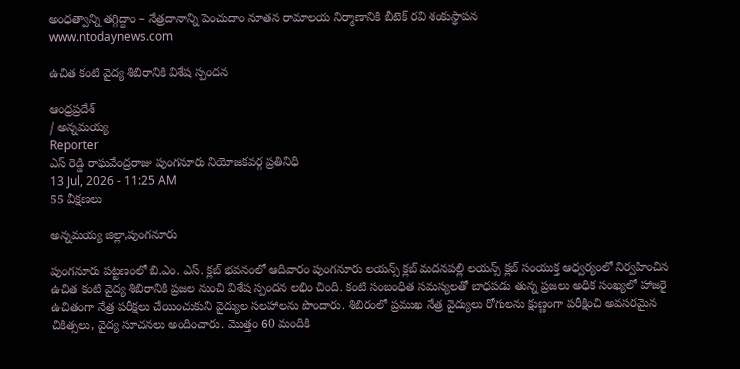అంధత్వాన్ని తగ్గిద్దాం – నేత్రదానాన్ని పెంచుదాం నూతన రామాలయ నిర్మాణానికి బీటెక్ రవి శంకుస్థాపన
www.ntodaynews.com

ఉచిత కంటి వైద్య శిబిరానికి విశేష స్పందన

ఆంధ్రప్రదేశ్
/ అన్నమయ్య
Reporter
ఎస్ రెడ్డి రాఘవేంద్రరాజు పుంగనూరు నియోజకవర్గ ప్రతినిధి
13 Jul, 2026 - 11:25 AM
55 వీక్షణలు

అన్నమయ్య జిల్లా,పుంగనూరు

పుంగనూరు పట్టణంలో బి.ఎం. ఎస్. క్లబ్ భవనంలో ఆదివారం పుంగనూరు లయన్స్ క్లబ్ మదనపల్లి లయన్స్ క్లబ్ సంయుక్త ఆధ్వర్యంలో నిర్వహించిన ఉచిత కంటి వైద్య శిబిరానికి ప్రజల నుంచి విశేష స్పందన లభిం చింది. కంటి సంబంధిత సమస్యలతో బాధపడు తున్న ప్రజలు అధిక సంఖ్యలో హాజరై ఉచితంగా నేత్ర పరీక్షలు చేయించుకుని వైద్యుల సలహాలను పొందారు. శిబిరంలో ప్రముఖ నేత్ర వైద్యులు రోగులను క్షుణ్ణంగా పరీక్షించి అవసరమైన చికిత్సలు, వైద్య సూచనలు అందించారు. మొత్తం 60 మందికి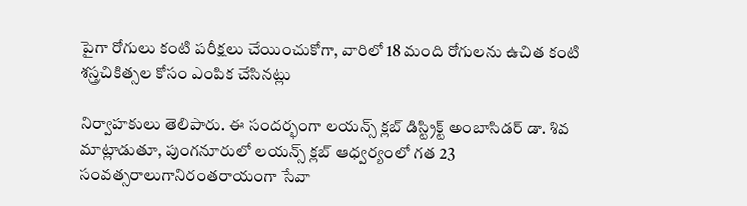పైగా రోగులు కంటి పరీక్షలు చేయించుకోగా, వారిలో 18 మంది రోగులను ఉచిత కంటి శస్త్రచికిత్సల కోసం ఎంపిక చేసినట్లు

నిర్వాహకులు తెలిపారు. ఈ సందర్భంగా లయన్స్ క్లబ్ డిస్ట్రిక్ట్ అంబాసిడర్ డా. శివ మాట్లాడుతూ, పుంగనూరులో లయన్స్ క్లబ్ ఆధ్వర్యంలో గత 23 సంవత్సరాలుగానిరంతరాయంగా సేవా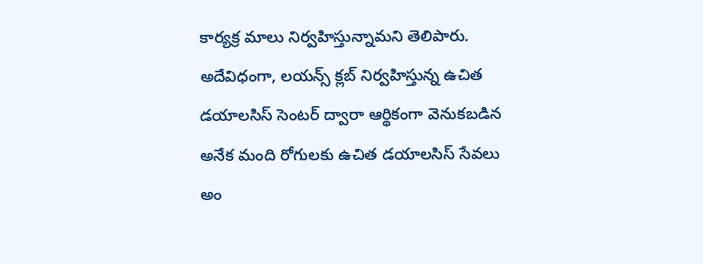కార్యక్ర మాలు నిర్వహిస్తున్నామని తెలిపారు. అదేవిధంగా, లయన్స్ క్లబ్ నిర్వహిస్తున్న ఉచిత డయాలసిస్ సెంటర్ ద్వారా ఆర్థికంగా వెనుకబడిన అనేక మంది రోగులకు ఉచిత డయాలసిస్ సేవలు అం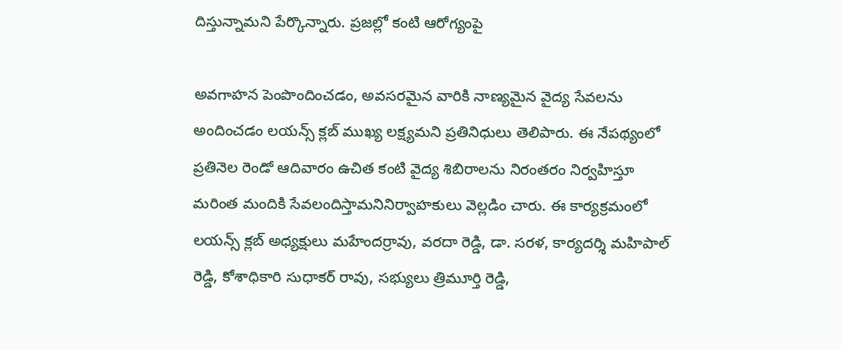దిస్తున్నామని పేర్కొన్నారు. ప్రజల్లో కంటి ఆరోగ్యంపై

అవగాహన పెంపొందించడం, అవసరమైన వారికి నాణ్యమైన వైద్య సేవలను అందించడం లయన్స్ క్లబ్ ముఖ్య లక్ష్యమని ప్రతినిధులు తెలిపారు. ఈ నేపథ్యంలో ప్రతినెల రెండో ఆదివారం ఉచిత కంటి వైద్య శిబిరాలను నిరంతరం నిర్వహిస్తూ మరింత మందికి సేవలందిస్తామనినిర్వాహకులు వెల్లడిం చారు. ఈ కార్యక్రమంలో లయన్స్ క్లబ్ అధ్యక్షులు మహేందర్రావు, వరదా రెడ్డి, డా. సరళ, కార్యదర్శి మహిపాల్ రెడ్డి, కోశాధికారి సుధాకర్ రావు, సభ్యులు త్రిమూర్తి రెడ్డి,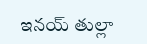ఇనయ్ తుల్లా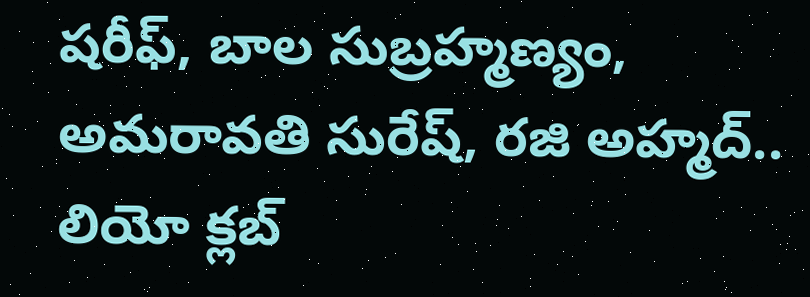షరీఫ్, బాల సుబ్రహ్మణ్యం, అమరావతి సురేష్, రజి అహ్మద్.. లియో క్లబ్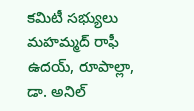కమిటీ సభ్యులు మహమ్మద్ రాఫీ ఉదయ్, రూపాల్లా, డా. అనిల్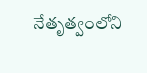నేతృత్వంలోని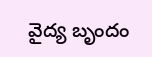వైద్య బృందం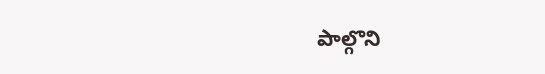పాల్గొని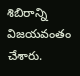శిబిరాన్ని విజయవంతం చేశారు.